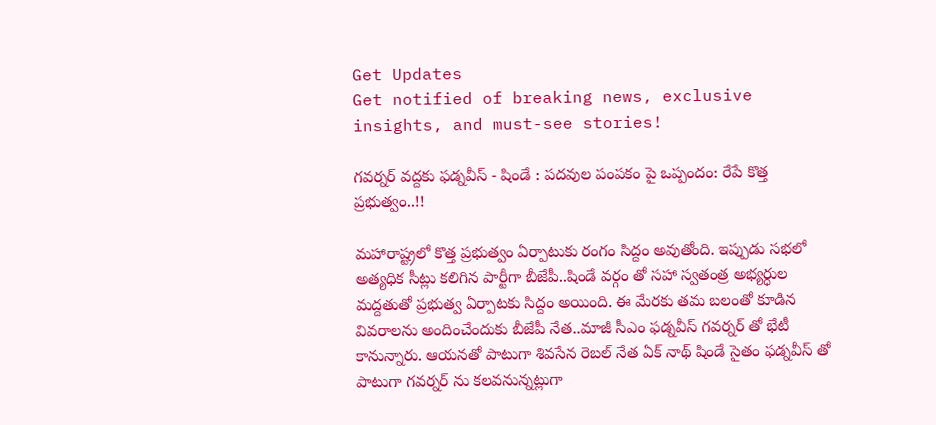Get Updates
Get notified of breaking news, exclusive insights, and must-see stories!

గవర్నర్ వద్దకు ఫడ్నవీస్ - షిండే : పదవుల పంపకం పై ఒప్పందం: రేపే కొత్త ప్రభుత్వం..!!

మహారాష్ట్రలో కొత్త ప్రభుత్వం ఏర్పాటుకు రంగం సిద్దం అవుతోంది. ఇప్పుడు సభలో అత్యధిక సీట్లు కలిగిన పార్టీగా బీజేపీ..షిండే వర్గం తో సహా స్వతంత్ర అభ్యర్ధుల మద్దతుతో ప్రభుత్వ ఏర్పాటకు సిద్దం అయింది. ఈ మేరకు తమ బలంతో కూడిన వివరాలను అందించేందుకు బీజేపీ నేత..మాజీ సీఎం ఫడ్నవీస్ గవర్నర్ తో భేటీ కానున్నారు. ఆయనతో పాటుగా శివసేన రెబల్ నేత ఏక్ నాథ్ షిండే సైతం ఫడ్నవీస్ తో పాటుగా గవర్నర్ ను కలవనున్నట్లుగా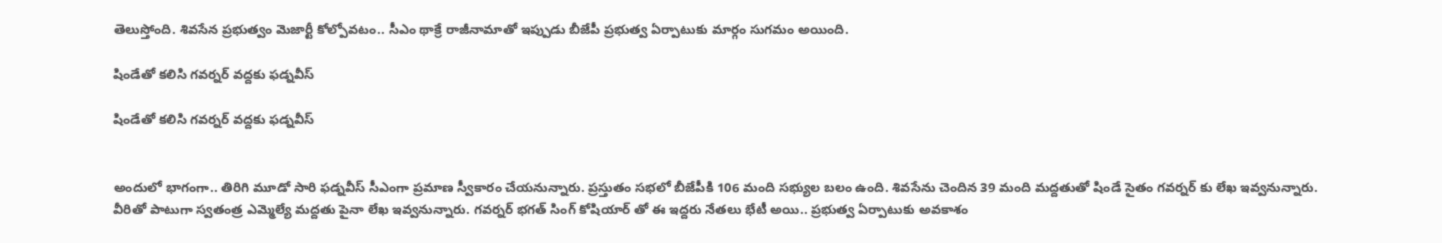తెలుస్తోంది. శివసేన ప్రభుత్వం మెజార్టీ కోల్పోవటం.. సీఎం థాక్రే రాజీనామాతో ఇప్పుడు బీజేపీ ప్రభుత్వ ఏర్పాటుకు మార్గం సుగమం అయింది.

షిండేతో కలిసి గవర్నర్ వద్దకు ఫడ్నవీస్

షిండేతో కలిసి గవర్నర్ వద్దకు ఫడ్నవీస్


అందులో భాగంగా.. తిరిగి మూడో సారి ఫడ్నవీస్ సీఎంగా ప్రమాణ స్వీకారం చేయనున్నారు. ప్రస్తుతం సభలో బీజేపీకి 106 మంది సభ్యుల బలం ఉంది. శివసేను చెందిన 39 మంది మద్దతుతో షిండే సైతం గవర్నర్ కు లేఖ ఇవ్వనున్నారు. వీరితో పాటుగా స్వతంత్ర ఎమ్మెల్యే మద్దతు పైనా లేఖ ఇవ్వనున్నారు. గవర్నర్ భగత్ సింగ్ కోషియార్ తో ఈ ఇద్దరు నేతలు భేటీ అయి.. ప్రభుత్వ ఏర్పాటుకు అవకాశం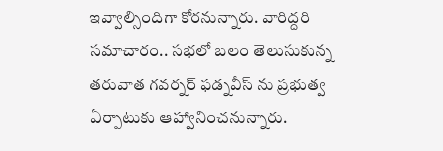ఇవ్వాల్సిందిగా కోరనున్నారు. వారిద్దరి సమాచారం.. సభలో బలం తెలుసుకున్న తరువాత గవర్నర్ ఫడ్నవీస్ ను ప్రభుత్వ ఏర్పాటుకు ఆహ్వానించనున్నారు.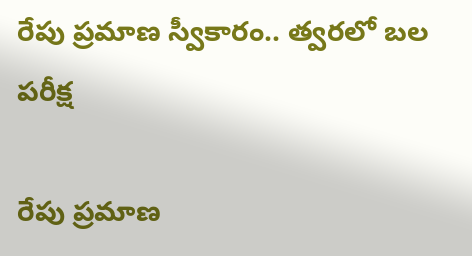రేపు ప్రమాణ స్వీకారం.. త్వరలో బల పరీక్ష

రేపు ప్రమాణ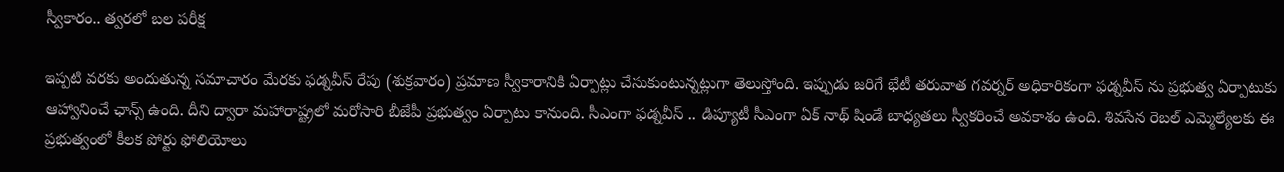స్వీకారం.. త్వరలో బల పరీక్ష

ఇప్పటి వరకు అందుతున్న సమాచారం మేరకు ఫడ్నవీస్ రేపు (శుక్రవారం) ప్రమాణ స్వీకారానికి ఏర్పాట్లు చేసుకుంటున్నట్లుగా తెలుస్తోంది. ఇప్పుడు జరిగే భేటీ తరువాత గవర్నర్ అధికారికంగా ఫడ్నవీస్ ను ప్రభుత్వ ఏర్పాటుకు ఆహ్వానించే ఛాన్స్ ఉంది. దీని ద్వారా మహారాష్ట్రలో మరోసారి బీజేపీ ప్రభుత్వం ఏర్పాటు కానుంది. సీఎంగా ఫడ్నవీస్ .. డిప్యూటీ సీఎంగా ఏక్ నాథ్ షిండే బాధ్యతలు స్వీకరించే అవకాశం ఉంది. శివసేన రెబల్ ఎమ్మెల్యేలకు ఈ ప్రభుత్వంలో కీలక పోర్టు ఫోలియోలు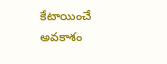కేటాయించే అవకాశం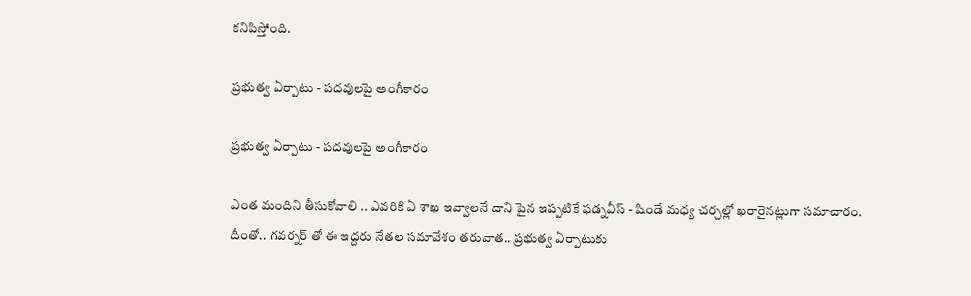కనిపిస్తోంది.

ప్రభుత్వ ఏర్పాటు - పదవులపై అంగీకారం

ప్రభుత్వ ఏర్పాటు - పదవులపై అంగీకారం

ఎంత మందిని తీసుకోవాలి .. ఎవరికి ఏ శాఖ ఇవ్వాలనే దాని పైన ఇప్పటికే ఫడ్నవీస్ - షిండే మధ్య చర్చల్లో ఖరారైనట్లుగా సమాచారం. దీంతో.. గవర్నర్ తో ఈ ఇద్దరు నేతల సమావేశం తరువాత.. ప్రభుత్వ ఏర్పాటుకు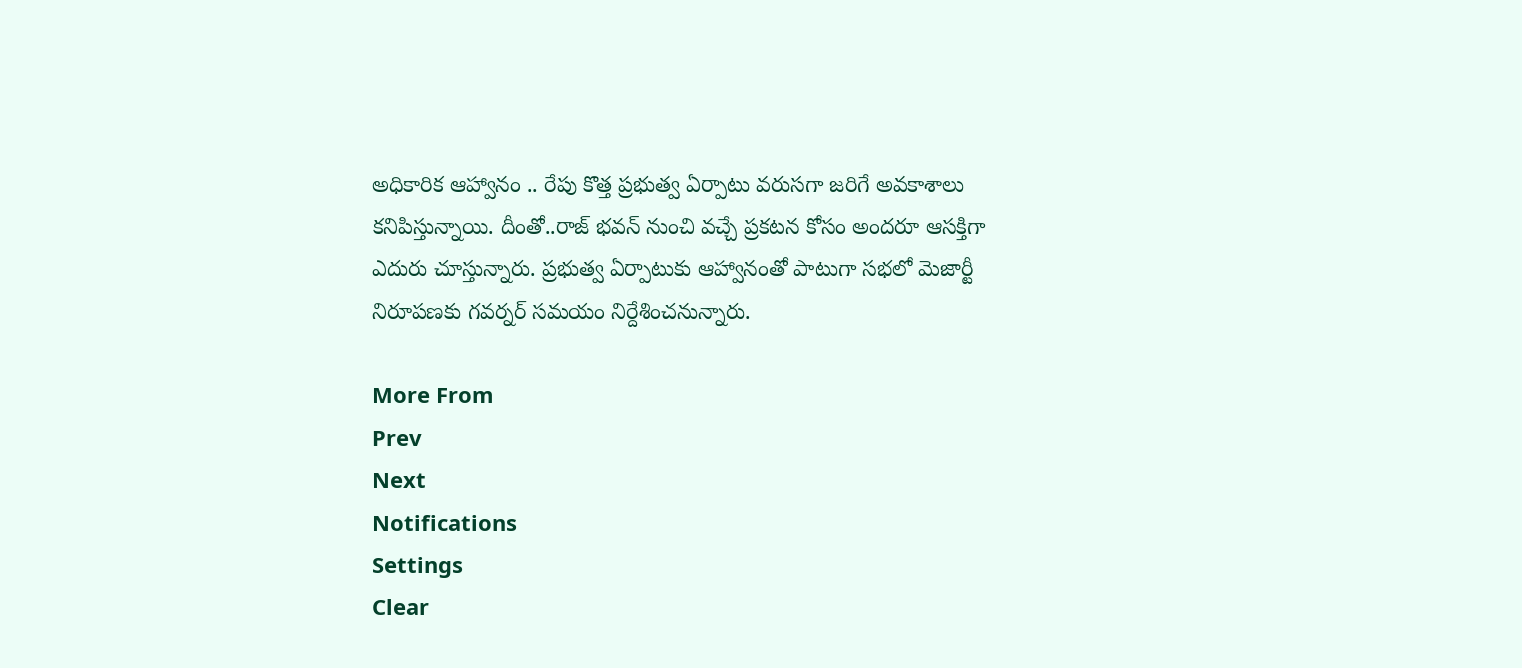అధికారిక ఆహ్వానం .. రేపు కొత్త ప్రభుత్వ ఏర్పాటు వరుసగా జరిగే అవకాశాలు కనిపిస్తున్నాయి. దీంతో..రాజ్ భవన్ నుంచి వచ్చే ప్రకటన కోసం అందరూ ఆసక్తిగా ఎదురు చూస్తున్నారు. ప్రభుత్వ ఏర్పాటుకు ఆహ్వానంతో పాటుగా సభలో మెజార్టీ నిరూపణకు గవర్నర్ సమయం నిర్దేశించనున్నారు.

More From
Prev
Next
Notifications
Settings
Clear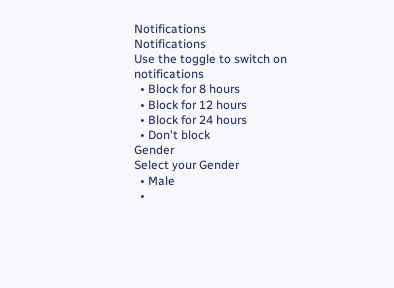Notifications
Notifications
Use the toggle to switch on notifications
  • Block for 8 hours
  • Block for 12 hours
  • Block for 24 hours
  • Don't block
Gender
Select your Gender
  • Male
  •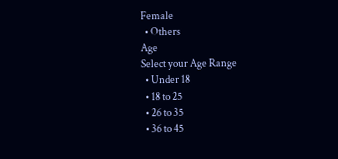Female
  • Others
Age
Select your Age Range
  • Under 18
  • 18 to 25
  • 26 to 35
  • 36 to 45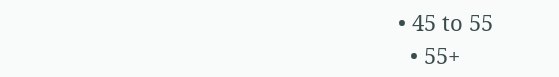• 45 to 55
  • 55+